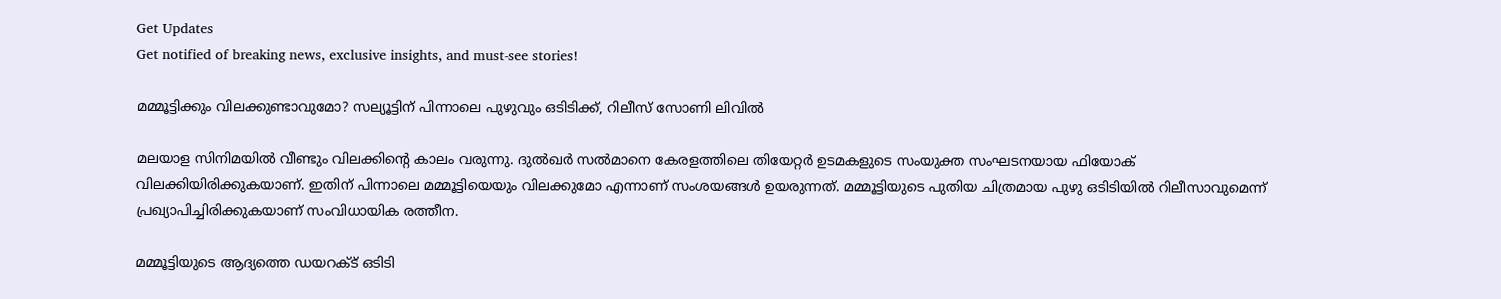Get Updates
Get notified of breaking news, exclusive insights, and must-see stories!

മമ്മൂട്ടിക്കും വിലക്കുണ്ടാവുമോ? സല്യൂട്ടിന് പിന്നാലെ പുഴുവും ഒടിടിക്ക്, റിലീസ് സോണി ലിവില്‍

മലയാള സിനിമയില്‍ വീണ്ടും വിലക്കിന്റെ കാലം വരുന്നു. ദുല്‍ഖര്‍ സല്‍മാനെ കേരളത്തിലെ തിയേറ്റര്‍ ഉടമകളുടെ സംയുക്ത സംഘടനയായ ഫിയോക് വിലക്കിയിരിക്കുകയാണ്. ഇതിന് പിന്നാലെ മമ്മൂട്ടിയെയും വിലക്കുമോ എന്നാണ് സംശയങ്ങള്‍ ഉയരുന്നത്. മമ്മൂട്ടിയുടെ പുതിയ ചിത്രമായ പുഴു ഒടിടിയില്‍ റിലീസാവുമെന്ന് പ്രഖ്യാപിച്ചിരിക്കുകയാണ് സംവിധായിക രത്തീന.

മമ്മൂട്ടിയുടെ ആദ്യത്തെ ഡയറക്ട് ഒടിടി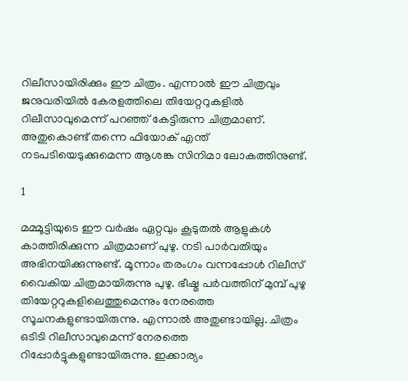റിലീസായിരിക്കും ഈ ചിത്രം. എന്നാല്‍ ഈ ചിത്രവും ജനുവരിയില്‍ കേരളത്തിലെ തിയേറ്ററുകളില്‍ റിലീസാവുമെന്ന് പറഞ്ഞ് കേട്ടിരുന്ന ചിത്രമാണ്. അതുകൊണ്ട് തന്നെ ഫിയോക് എന്ത് നടപടിയെടുക്കുമെന്ന ആശങ്ക സിനിമാ ലോകത്തിനുണ്ട്.

1

മമ്മൂട്ടിയുടെ ഈ വര്‍ഷം ഏറ്റവും കൂടുതല്‍ ആളുകള്‍ കാത്തിരിക്കുന്ന ചിത്രമാണ് പുഴു. നടി പാര്‍വതിയും അഭിനയിക്കുന്നുണ്ട്. മൂന്നാം തരംഗം വന്നപ്പോള്‍ റിലീസ് വൈകിയ ചിത്രമായിരുന്നു പുഴു. ഭീഷ്മ പര്‍വത്തിന് മുമ്പ് പുഴു തിയേറ്ററുകളിലെത്തുമെന്നും നേരത്തെ സൂചനകളുണ്ടായിരുന്നു. എന്നാല്‍ അതുണ്ടായില്ല. ചിത്രം ഒടിടി റിലീസാവുമെന്ന് നേരത്തെ റിപ്പോര്‍ട്ടുകളുണ്ടായിരുന്നു. ഇക്കാര്യം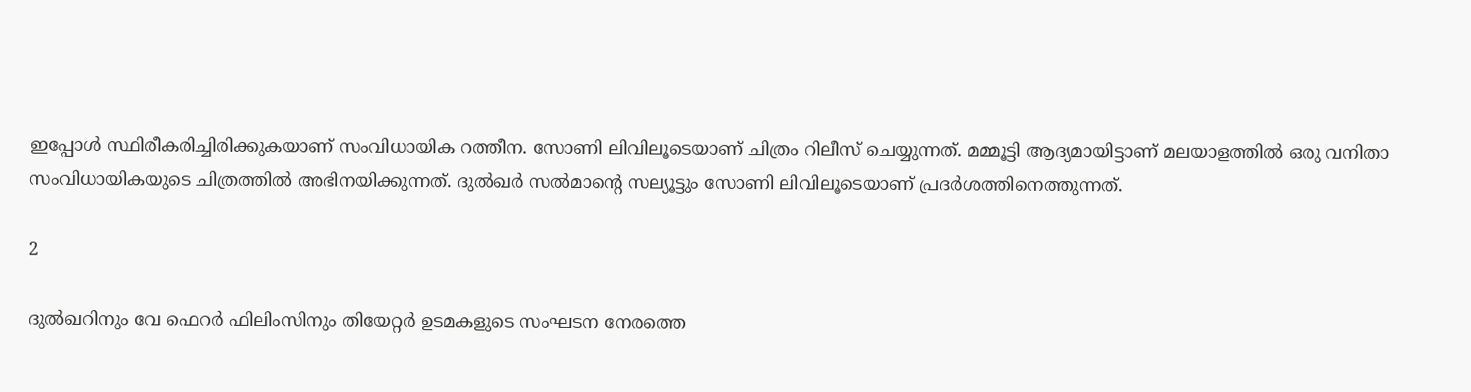ഇപ്പോള്‍ സ്ഥിരീകരിച്ചിരിക്കുകയാണ് സംവിധായിക റത്തീന. സോണി ലിവിലൂടെയാണ് ചിത്രം റിലീസ് ചെയ്യുന്നത്. മമ്മൂട്ടി ആദ്യമായിട്ടാണ് മലയാളത്തില്‍ ഒരു വനിതാ സംവിധായികയുടെ ചിത്രത്തില്‍ അഭിനയിക്കുന്നത്. ദുല്‍ഖര്‍ സല്‍മാന്റെ സല്യൂട്ടും സോണി ലിവിലൂടെയാണ് പ്രദര്‍ശത്തിനെത്തുന്നത്.

2

ദുല്‍ഖറിനും വേ ഫെറര്‍ ഫിലിംസിനും തിയേറ്റര്‍ ഉടമകളുടെ സംഘടന നേരത്തെ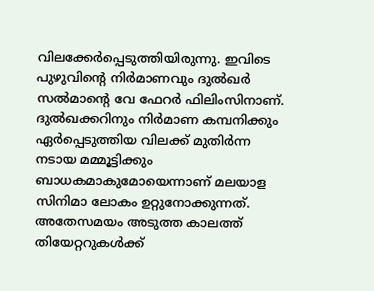വിലക്കേര്‍പ്പെടുത്തിയിരുന്നു. ഇവിടെ പുഴുവിന്റെ നിര്‍മാണവും ദുല്‍ഖര്‍ സല്‍മാന്റെ വേ ഫേറര്‍ ഫിലിംസിനാണ്. ദുല്‍ഖക്കറിനും നിര്‍മാണ കമ്പനിക്കും ഏര്‍പ്പെടുത്തിയ വിലക്ക് മുതിര്‍ന്ന നടായ മമ്മൂട്ടിക്കും ബാധകമാകുമോയെന്നാണ് മലയാള സിനിമാ ലോകം ഉറ്റുനോക്കുന്നത്. അതേസമയം അടുത്ത കാലത്ത് തിയേറ്ററുകള്‍ക്ക്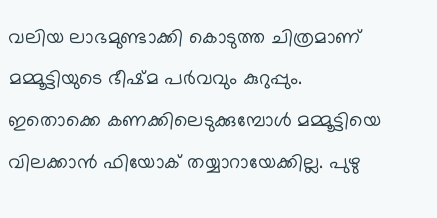വലിയ ലാഭമുണ്ടാക്കി കൊടുത്ത ചിത്രമാണ് മമ്മൂട്ടിയുടെ ഭീഷ്മ പര്‍വവും കുറുപ്പും. ഇതൊക്കെ കണക്കിലെടുക്കുമ്പോള്‍ മമ്മൂട്ടിയെ വിലക്കാന്‍ ഫിയോക് തയ്യാറായേക്കില്ല. പുഴു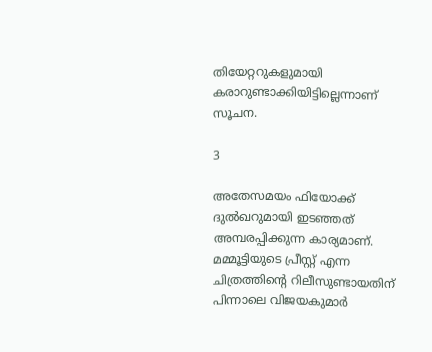തിയേറ്ററുകളുമായി കരാറുണ്ടാക്കിയിട്ടില്ലെന്നാണ് സൂചന.

3

അതേസമയം ഫിയോക്ക് ദുല്‍ഖറുമായി ഇടഞ്ഞത് അമ്പരപ്പിക്കുന്ന കാര്യമാണ്. മമ്മൂട്ടിയുടെ പ്രീസ്റ്റ് എന്ന ചിത്രത്തിന്റെ റിലീസുണ്ടായതിന് പിന്നാലെ വിജയകുമാര്‍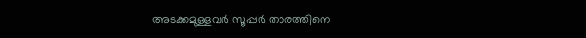അടക്കമുള്ളവര്‍ സൂപ്പര്‍ താരത്തിനെ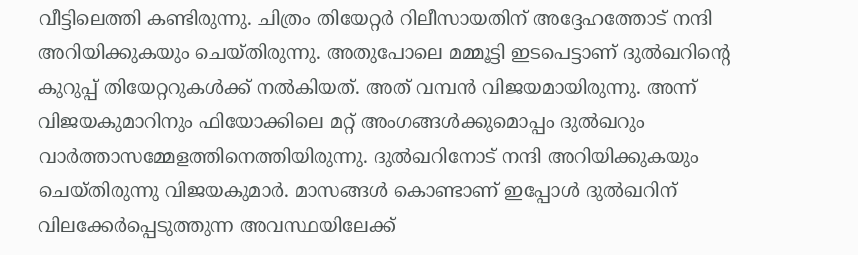വീട്ടിലെത്തി കണ്ടിരുന്നു. ചിത്രം തിയേറ്റര്‍ റിലീസായതിന് അദ്ദേഹത്തോട് നന്ദി അറിയിക്കുകയും ചെയ്തിരുന്നു. അതുപോലെ മമ്മൂട്ടി ഇടപെട്ടാണ് ദുല്‍ഖറിന്റെ കുറുപ്പ് തിയേറ്ററുകള്‍ക്ക് നല്‍കിയത്. അത് വമ്പന്‍ വിജയമായിരുന്നു. അന്ന് വിജയകുമാറിനും ഫിയോക്കിലെ മറ്റ് അംഗങ്ങള്‍ക്കുമൊപ്പം ദുല്‍ഖറും വാര്‍ത്താസമ്മേളത്തിനെത്തിയിരുന്നു. ദുല്‍ഖറിനോട് നന്ദി അറിയിക്കുകയും ചെയ്തിരുന്നു വിജയകുമാര്‍. മാസങ്ങള്‍ കൊണ്ടാണ് ഇപ്പോള്‍ ദുല്‍ഖറിന് വിലക്കേര്‍പ്പെടുത്തുന്ന അവസ്ഥയിലേക്ക്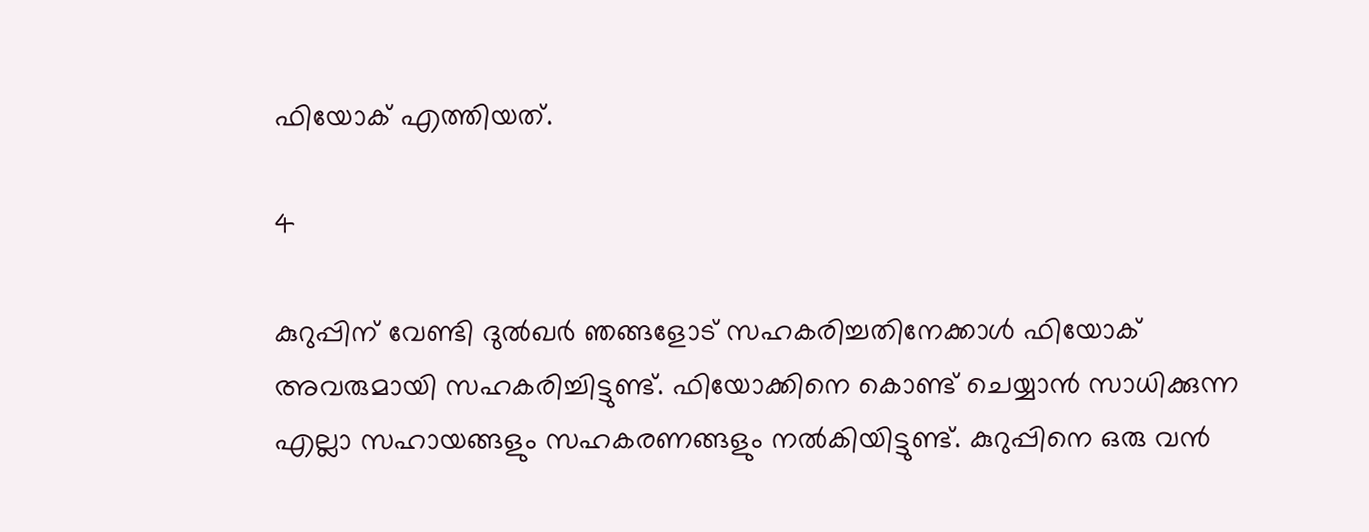ഫിയോക് എത്തിയത്.

4

കുറുപ്പിന് വേണ്ടി ദുല്‍ഖര്‍ ഞങ്ങളോട് സഹകരിച്ചതിനേക്കാള്‍ ഫിയോക് അവരുമായി സഹകരിച്ചിട്ടുണ്ട്. ഫിയോക്കിനെ കൊണ്ട് ചെയ്യാന്‍ സാധിക്കുന്ന എല്ലാ സഹായങ്ങളും സഹകരണങ്ങളും നല്‍കിയിട്ടുണ്ട്. കുറുപ്പിനെ ഒരു വന്‍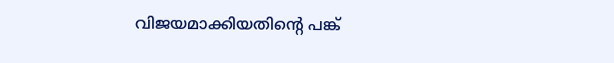വിജയമാക്കിയതിന്റെ പങ്ക്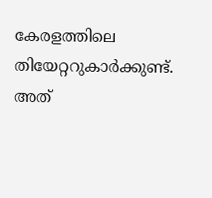കേരളത്തിലെ തിയേറ്ററുകാര്‍ക്കുണ്ട്. അത്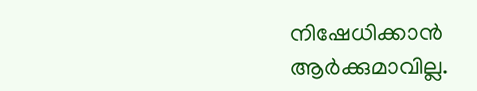നിഷേധിക്കാന്‍ ആര്‍ക്കുമാവില്ല.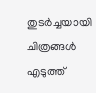തുടര്‍ച്ചയായി ചിത്രങ്ങള്‍ എടുത്ത്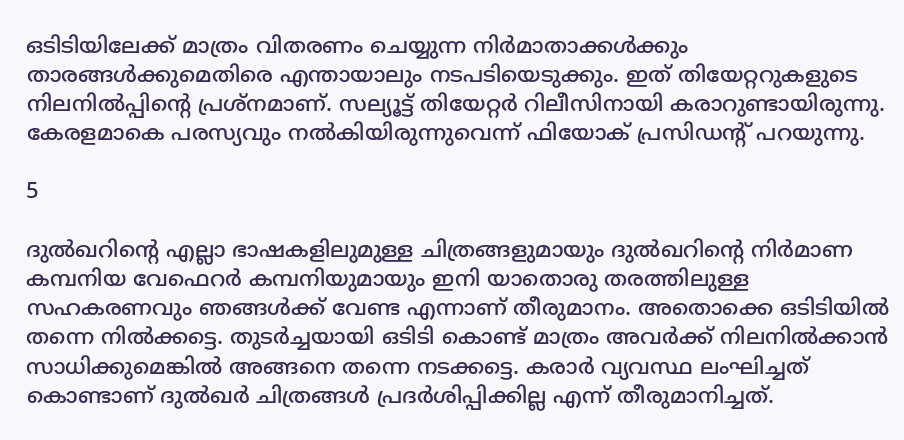ഒടിടിയിലേക്ക് മാത്രം വിതരണം ചെയ്യുന്ന നിര്‍മാതാക്കള്‍ക്കും താരങ്ങള്‍ക്കുമെതിരെ എന്തായാലും നടപടിയെടുക്കും. ഇത് തിയേറ്ററുകളുടെ നിലനില്‍പ്പിന്റെ പ്രശ്‌നമാണ്. സല്യൂട്ട് തിയേറ്റര്‍ റിലീസിനായി കരാറുണ്ടായിരുന്നു. കേരളമാകെ പരസ്യവും നല്‍കിയിരുന്നുവെന്ന് ഫിയോക് പ്രസിഡന്റ് പറയുന്നു.

5

ദുല്‍ഖറിന്റെ എല്ലാ ഭാഷകളിലുമുള്ള ചിത്രങ്ങളുമായും ദുല്‍ഖറിന്റെ നിര്‍മാണ കമ്പനിയ വേഫെറര്‍ കമ്പനിയുമായും ഇനി യാതൊരു തരത്തിലുള്ള സഹകരണവും ഞങ്ങള്‍ക്ക് വേണ്ട എന്നാണ് തീരുമാനം. അതൊക്കെ ഒടിടിയില്‍ തന്നെ നില്‍ക്കട്ടെ. തുടര്‍ച്ചയായി ഒടിടി കൊണ്ട് മാത്രം അവര്‍ക്ക് നിലനില്‍ക്കാന്‍ സാധിക്കുമെങ്കില്‍ അങ്ങനെ തന്നെ നടക്കട്ടെ. കരാര്‍ വ്യവസ്ഥ ലംഘിച്ചത് കൊണ്ടാണ് ദുല്‍ഖര്‍ ചിത്രങ്ങള്‍ പ്രദര്‍ശിപ്പിക്കില്ല എന്ന് തീരുമാനിച്ചത്.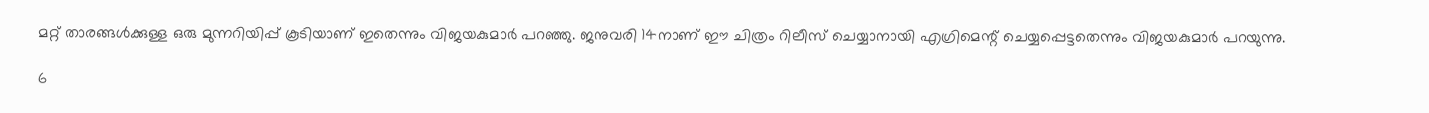മറ്റ് താരങ്ങള്‍ക്കുള്ള ഒരു മുന്നറിയിപ്പ് കൂടിയാണ് ഇതെന്നും വിജയകുമാര്‍ പറഞ്ഞു. ജനുവരി 14നാണ് ഈ ചിത്രം റിലീസ് ചെയ്യാനായി എഗ്രിമെന്റ് ചെയ്യപ്പെട്ടതെന്നും വിജയകുമാര്‍ പറയുന്നു.

6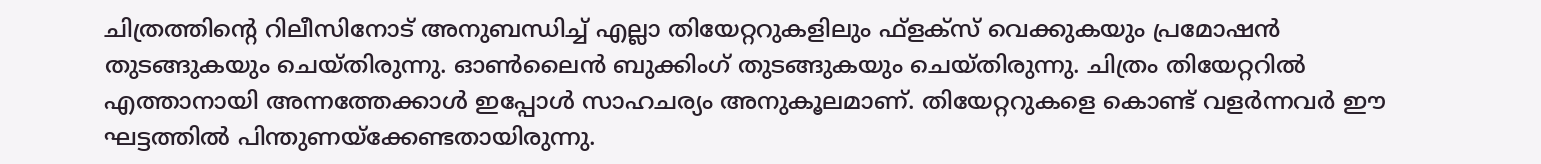ചിത്രത്തിന്റെ റിലീസിനോട് അനുബന്ധിച്ച് എല്ലാ തിയേറ്ററുകളിലും ഫ്‌ളക്‌സ് വെക്കുകയും പ്രമോഷന്‍ തുടങ്ങുകയും ചെയ്തിരുന്നു. ഓണ്‍ലൈന്‍ ബുക്കിംഗ് തുടങ്ങുകയും ചെയ്തിരുന്നു. ചിത്രം തിയേറ്ററില്‍ എത്താനായി അന്നത്തേക്കാള്‍ ഇപ്പോള്‍ സാഹചര്യം അനുകൂലമാണ്. തിയേറ്ററുകളെ കൊണ്ട് വളര്‍ന്നവര്‍ ഈ ഘട്ടത്തില്‍ പിന്തുണയ്‌ക്കേണ്ടതായിരുന്നു.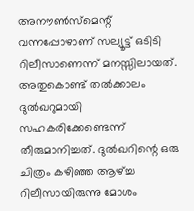അനൗണ്‍സ്‌മെന്റ് വന്നപ്പോഴാണ് സല്യൂട്ട് ഒടിടി റിലീസാണെന്ന് മനസ്സിലായത്. അതുകൊണ്ട് തല്‍ക്കാലം ദുല്‍ഖറുമായി സഹകരിക്കേണ്ടെന്ന് തീരുമാനിച്ചത്. ദുല്‍ഖറിന്റെ ഒരു ചിത്രം കഴിഞ്ഞ ആഴ്ച്ച റിലീസായിരുന്നു മോശം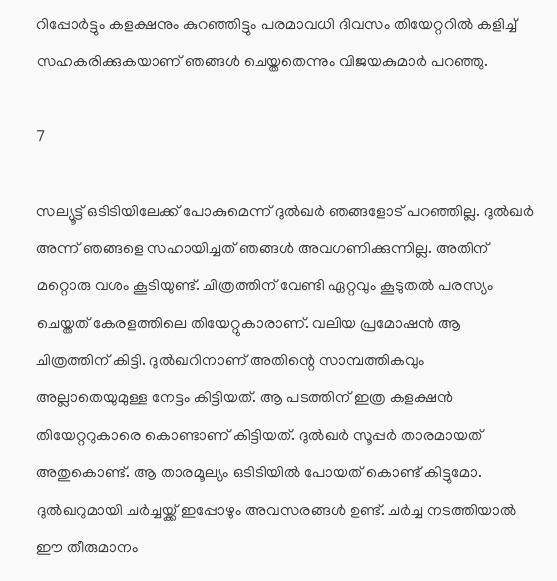റിപ്പോര്‍ട്ടും കളക്ഷനും കുറഞ്ഞിട്ടും പരമാവധി ദിവസം തിയേറ്ററില്‍ കളിച്ച് സഹകരിക്കുകയാണ് ഞങ്ങള്‍ ചെയ്തതെന്നും വിജയകുമാര്‍ പറഞ്ഞു.

7

സല്യൂട്ട് ഒടിടിയിലേക്ക് പോകുമെന്ന് ദുല്‍ഖര്‍ ഞങ്ങളോട് പറഞ്ഞില്ല. ദുല്‍ഖര്‍ അന്ന് ഞങ്ങളെ സഹായിച്ചത് ഞങ്ങള്‍ അവഗണിക്കുന്നില്ല. അതിന് മറ്റൊരു വശം കൂടിയുണ്ട്. ചിത്രത്തിന് വേണ്ടി ഏറ്റവും കൂടുതല്‍ പരസ്യം ചെയ്തത് കേരളത്തിലെ തിയേറ്റുകാരാണ്. വലിയ പ്രമോഷന്‍ ആ ചിത്രത്തിന് കിട്ടി. ദുല്‍ഖറിനാണ് അതിന്റെ സാമ്പത്തികവും അല്ലാതെയുമുള്ള നേട്ടം കിട്ടിയത്. ആ പടത്തിന് ഇത്ര കളക്ഷന്‍ തിയേറ്ററുകാരെ കൊണ്ടാണ് കിട്ടിയത്. ദുല്‍ഖര്‍ സൂപ്പര്‍ താരമായത് അതുകൊണ്ട്. ആ താരമൂല്യം ഒടിടിയില്‍ പോയത് കൊണ്ട് കിട്ടുമോ. ദുല്‍ഖറുമായി ചര്‍ച്ചയ്ക്ക് ഇപ്പോഴും അവസരങ്ങള്‍ ഉണ്ട്. ചര്‍ച്ച നടത്തിയാല്‍ ഈ തീരുമാനം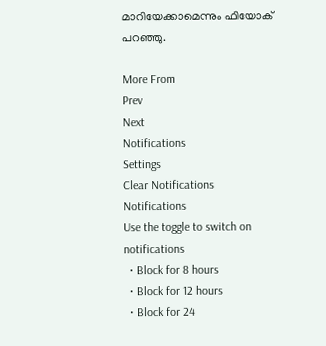മാറിയേക്കാമെന്നും ഫിയോക് പറഞ്ഞു.

More From
Prev
Next
Notifications
Settings
Clear Notifications
Notifications
Use the toggle to switch on notifications
  • Block for 8 hours
  • Block for 12 hours
  • Block for 24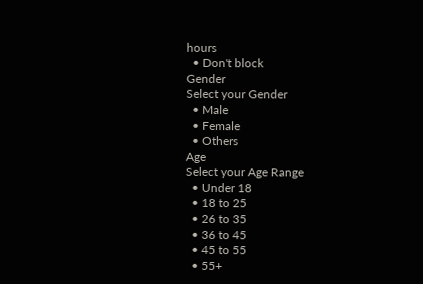hours
  • Don't block
Gender
Select your Gender
  • Male
  • Female
  • Others
Age
Select your Age Range
  • Under 18
  • 18 to 25
  • 26 to 35
  • 36 to 45
  • 45 to 55
  • 55+